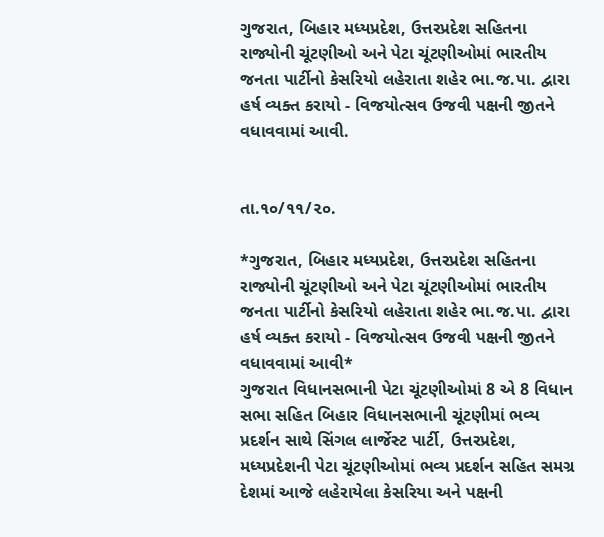ગુજરાત, બિહાર મધ્યપ્રદેશ, ઉત્તરપ્રદેશ સહિતના રાજ્યોની ચૂંટણીઓ અને પેટા ચૂંટણીઓમાં ભારતીય જનતા પાર્ટીનો કેસરિયો લહેરાતા શહેર ભા.જ.પા. દ્વારા હર્ષ વ્યક્ત કરાયો - વિજયોત્સવ ઉજવી પક્ષની જીતને વધાવવામાં આવી.


તા.૧૦/૧૧/૨૦.

*ગુજરાત, બિહાર મધ્યપ્રદેશ, ઉત્તરપ્રદેશ સહિતના રાજ્યોની ચૂંટણીઓ અને પેટા ચૂંટણીઓમાં ભારતીય જનતા પાર્ટીનો કેસરિયો લહેરાતા શહેર ભા.જ.પા. દ્વારા  હર્ષ વ્યક્ત કરાયો - વિજયોત્સવ ઉજવી પક્ષની જીતને વધાવવામાં આવી*
ગુજરાત વિધાનસભાની પેટા ચૂંટણીઓમાં 8 એ 8 વિધાન સભા સહિત બિહાર વિધાનસભાની ચૂંટણીમાં ભવ્ય પ્રદર્શન સાથે સિંગલ લાર્જેસ્ટ પાર્ટી, ઉત્તરપ્રદેશ, મધ્યપ્રદેશની પેટા ચૂંટણીઓમાં ભવ્ય પ્રદર્શન સહિત સમગ્ર દેશમાં આજે લહેરાયેલા કેસરિયા અને પક્ષની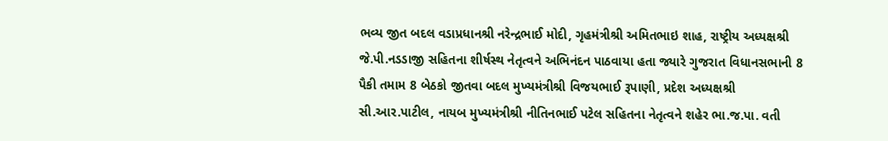ભવ્ય જીત બદલ વડાપ્રધાનશ્રી નરેન્દ્રભાઈ મોદી, ગૃહમંત્રીશ્રી અમિતભાઇ શાહ, રાષ્ટ્રીય અધ્યક્ષશ્રી જે.પી.નડડાજી સહિતના શીર્ષસ્થ નેતૃત્વને અભિનંદન પાઠવાયા હતા જ્યારે ગુજરાત વિધાનસભાની 8 પૈકી તમામ 8 બેઠકો જીતવા બદલ મુખ્યમંત્રીશ્રી વિજયભાઈ રૂપાણી, પ્રદેશ અધ્યક્ષશ્રી સી.આર.પાટીલ, નાયબ મુખ્યમંત્રીશ્રી નીતિનભાઈ પટેલ સહિતના નેતૃત્વને શહેર ભા.જ.પા. વતી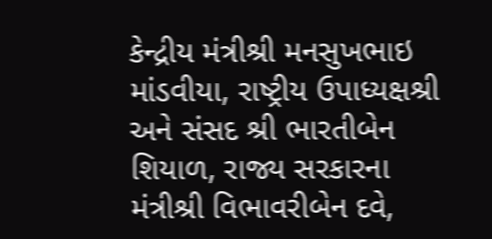કેન્દ્રીય મંત્રીશ્રી મનસુખભાઇ માંડવીયા, રાષ્ટ્રીય ઉપાધ્યક્ષશ્રી અને સંસદ શ્રી ભારતીબેન શિયાળ, રાજ્ય સરકારના મંત્રીશ્રી વિભાવરીબેન દવે,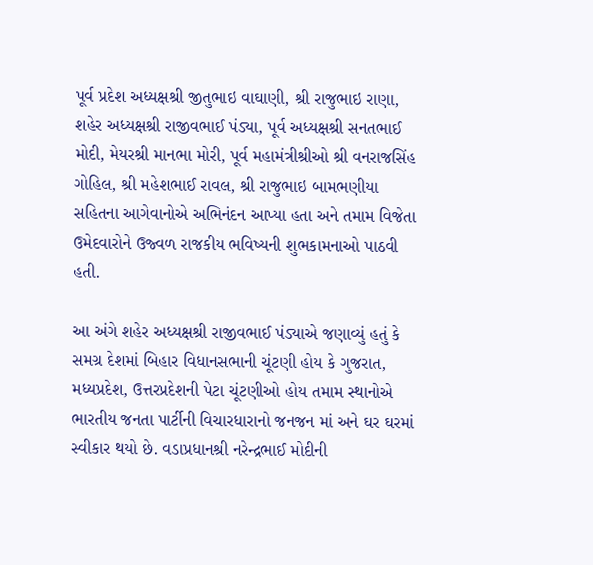પૂર્વ પ્રદેશ અધ્યક્ષશ્રી જીતુભાઇ વાઘાણી, શ્રી રાજુભાઇ રાણા, શહેર અધ્યક્ષશ્રી રાજીવભાઈ પંડ્યા, પૂર્વ અધ્યક્ષશ્રી સનતભાઈ મોદી, મેયરશ્રી માનભા મોરી, પૂર્વ મહામંત્રીશ્રીઓ શ્રી વનરાજસિંહ ગોહિલ, શ્રી મહેશભાઈ રાવલ, શ્રી રાજુભાઇ બામભણીયા સહિતના આગેવાનોએ અભિનંદન આપ્યા હતા અને તમામ વિજેતા ઉમેદવારોને ઉજ્વળ રાજકીય ભવિષ્યની શુભકામનાઓ પાઠવી હતી.

આ અંગે શહેર અધ્યક્ષશ્રી રાજીવભાઈ પંડ્યાએ જણાવ્યું હતું કે સમગ્ર દેશમાં બિહાર વિધાનસભાની ચૂંટણી હોય કે ગુજરાત, મધ્યપ્રદેશ, ઉત્તરપ્રદેશની પેટા ચૂંટણીઓ હોય તમામ સ્થાનોએ ભારતીય જનતા પાર્ટીની વિચારધારાનો જનજન માં અને ઘર ઘરમાં સ્વીકાર થયો છે. વડાપ્રધાનશ્રી નરેન્દ્રભાઈ મોદીની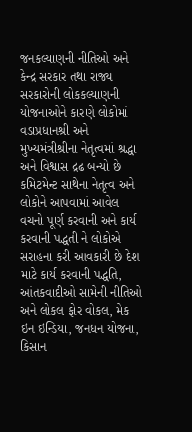જનકલ્યાણની નીતિઓ અને કેન્દ્ર સરકાર તથા રાજ્ય સરકારોની લોકકલ્યાણની યોજનાઓને કારણે લોકોમાં વડાપ્રધાનશ્રી અને મુખ્યમંત્રીશ્રીના નેતૃત્વમાં શ્રદ્ધા અને વિશ્વાસ દ્રઢ બન્યો છે કમિટમેન્ટ સાથેના નેતૃત્વ અને લોકોને આપવામાં આવેલ વચનો પૂર્ણ કરવાની અને કાર્ય કરવાની પદ્ધતી ને લોકોએ સરાહના કરી આવકારી છે દેશ માટે કાર્ય કરવાની પદ્ધતિ, આંતકવાદીઓ સામેની નીતિઓ અને લોકલ ફોર વોકલ, મેક ઇન ઇન્ડિયા, જનધન યોજના, કિસાન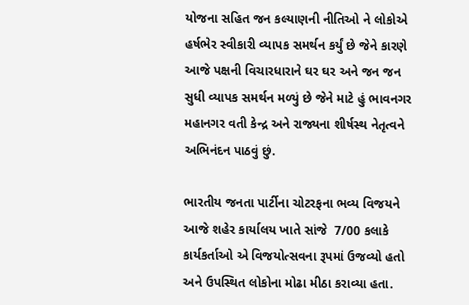યોજના સહિત જન કલ્યાણની નીતિઓ ને લોકોએ હર્ષભેર સ્વીકારી વ્યાપક સમર્થન કર્યું છે જેને કારણે આજે પક્ષની વિચારધારાને ઘર ઘર અને જન જન સુધી વ્યાપક સમર્થન મળ્યું છે જેને માટે હું ભાવનગર મહાનગર વતી કેન્દ્ર અને રાજ્યના શીર્ષસ્થ નેતૃત્વને અભિનંદન પાઠવું છું.

ભારતીય જનતા પાર્ટીના ચોટરફના ભવ્ય વિજયને આજે શહેર કાર્યાલય ખાતે સાંજે  7/00 કલાકે કાર્યકર્તાઓ એ વિજયોત્સવના રૂપમાં ઉજવ્યો હતો અને ઉપસ્થિત લોકોના મોઢા મીઠા કરાવ્યા હતા.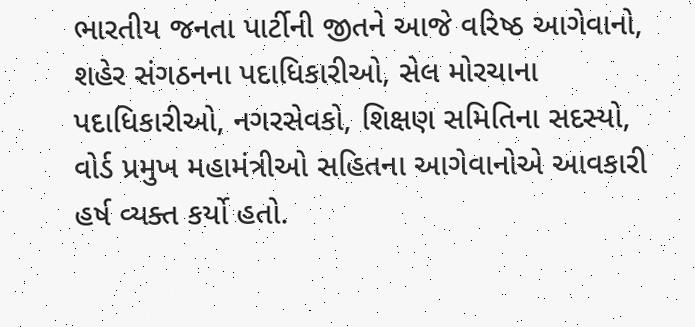ભારતીય જનતા પાર્ટીની જીતને આજે વરિષ્ઠ આગેવાનો, શહેર સંગઠનના પદાધિકારીઓ, સેલ મોરચાના પદાધિકારીઓ, નગરસેવકો, શિક્ષણ સમિતિના સદસ્યો, વોર્ડ પ્રમુખ મહામંત્રીઓ સહિતના આગેવાનોએ આવકારી હર્ષ વ્યક્ત કર્યો હતો.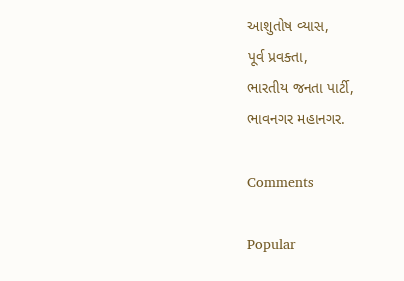આશુતોષ વ્યાસ,
પૂર્વ પ્રવક્તા,
ભારતીય જનતા પાર્ટી,
ભાવનગર મહાનગર.

Comments

Popular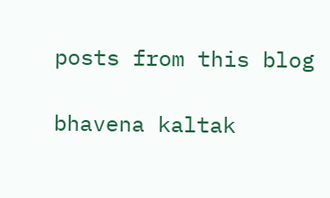posts from this blog

bhavena kaltak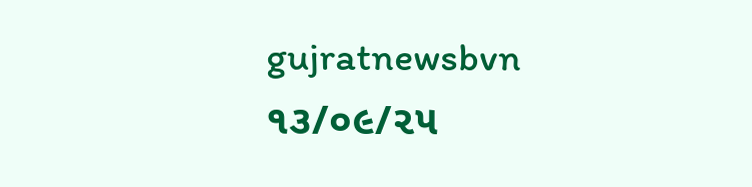gujratnewsbvn ૧૩/૦૯/૨૫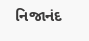નિજાનંદ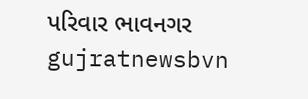પરિવાર ભાવનગર gujratnewsbvn